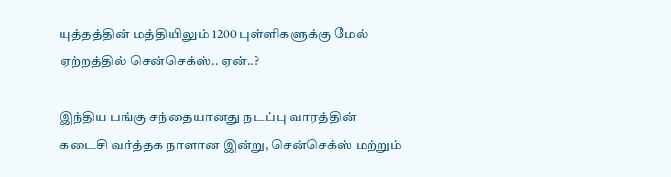யுத்தத்தின் மத்தியிலும் 1200 புள்ளிகளுக்கு மேல் ஏற்றத்தில் சென்செக்ஸ்.. ஏன்..?

இந்திய பங்கு சந்தையானது நடப்பு வாரத்தின் கடைசி வர்த்தக நாளான இன்று, சென்செக்ஸ் மற்றும்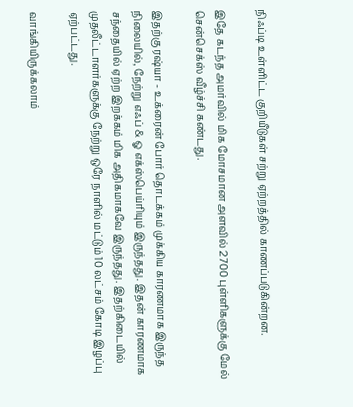நிஃப்டி உள்ளிட்ட குறியீடுகள் சற்று ஏற்றத்தில் காணப்படுகின்றன.

இதே கடந்த அமர்வில் மிக மோசமான அளவில் 2700 புள்ளிகளுக்கு மேல் சென்செக்ஸ் வீழ்ச்சி கண்டது.

இதற்கு ரஷ்யா - உக்ரைன் போர் தொடக்கம் முக்கிய காரணமாக இருந்த நிலையில், நேற்று எஃப் & ஓ எக்ஸ்பெய்ரியும் இருந்தது. இதன் காரணமாக சந்தையில் ஏற்ற இறக்கம் மிக அதிகமாகவே இருந்தது. இதற்கிடையில் முதலீட்டாளர்களுக்கு நேற்று ஒரே நாளில் மட்டும் 10 லட்சம் கோடி இழப்பு ஏற்பட்டது.

வாங்கியிருக்கலாம்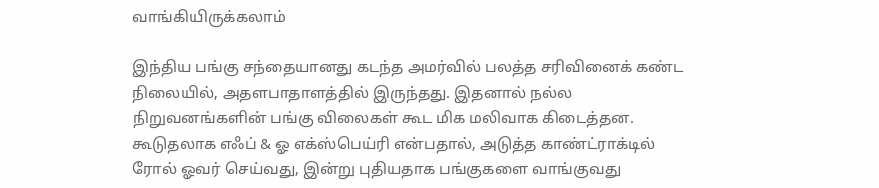வாங்கியிருக்கலாம்

இந்திய பங்கு சந்தையானது கடந்த அமர்வில் பலத்த சரிவினைக் கண்ட நிலையில், அதளபாதாளத்தில் இருந்தது. இதனால் நல்ல நிறுவனங்களின் பங்கு விலைகள் கூட மிக மலிவாக கிடைத்தன. கூடுதலாக எஃப் & ஓ எக்ஸ்பெய்ரி என்பதால், அடுத்த காண்ட்ராக்டில் ரோல் ஓவர் செய்வது, இன்று புதியதாக பங்குகளை வாங்குவது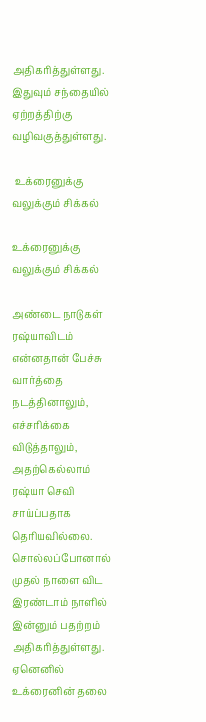அதிகரித்துள்ளது. இதுவும் சந்தையில் ஏற்றத்திற்கு வழிவகுத்துள்ளது.

 உக்ரைனுக்கு வலுக்கும் சிக்கல்

உக்ரைனுக்கு வலுக்கும் சிக்கல்

அண்டை நாடுகள் ரஷ்யாவிடம் என்னதான் பேச்சு வார்த்தை நடத்தினாலும், எச்சரிக்கை விடுத்தாலும், அதற்கெல்லாம் ரஷ்யா செவி சாய்ப்பதாக தெரியவில்லை. சொல்லப்போனால் முதல் நாளை விட இரண்டாம் நாளில் இன்னும் பதற்றம் அதிகரித்துள்ளது. ஏனெனில் உக்ரைனின் தலை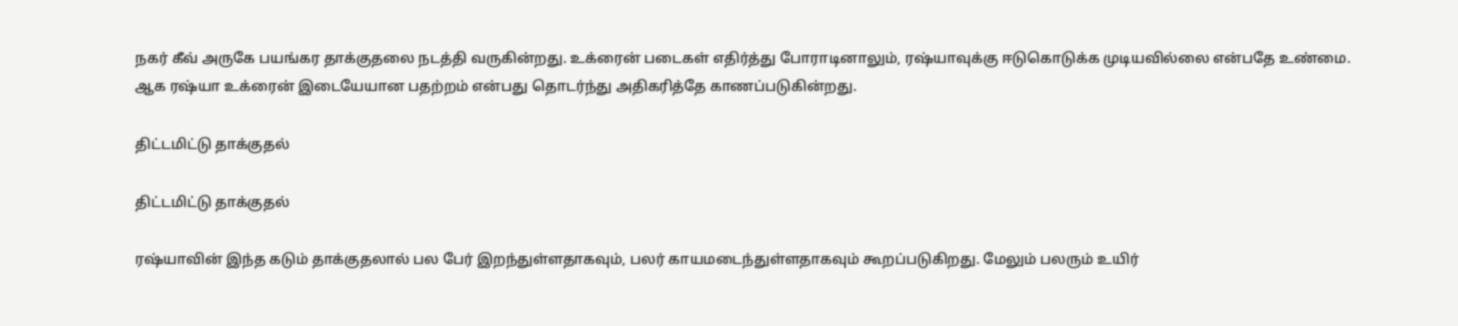நகர் கீவ் அருகே பயங்கர தாக்குதலை நடத்தி வருகின்றது. உக்ரைன் படைகள் எதிர்த்து போராடினாலும், ரஷ்யாவுக்கு ஈடுகொடுக்க முடியவில்லை என்பதே உண்மை. ஆக ரஷ்யா உக்ரைன் இடையேயான பதற்றம் என்பது தொடர்ந்து அதிகரித்தே காணப்படுகின்றது.

திட்டமிட்டு தாக்குதல்

திட்டமிட்டு தாக்குதல்

ரஷ்யாவின் இந்த கடும் தாக்குதலால் பல பேர் இறந்துள்ளதாகவும், பலர் காயமடைந்துள்ளதாகவும் கூறப்படுகிறது. மேலும் பலரும் உயிர்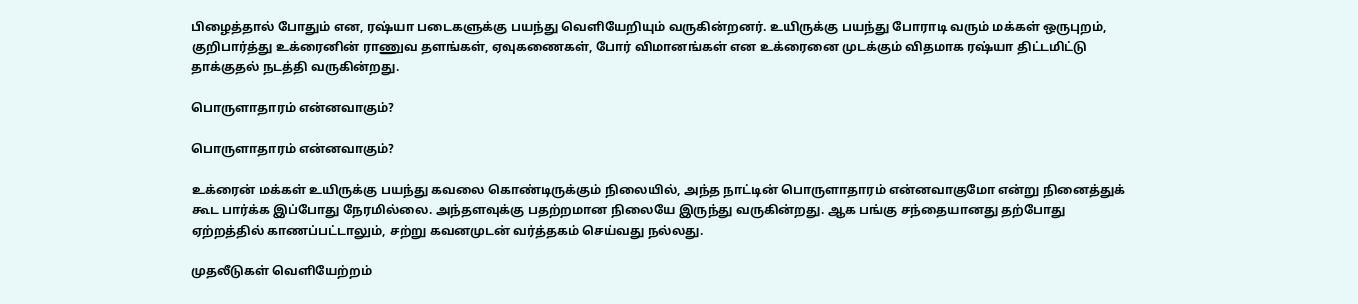பிழைத்தால் போதும் என, ரஷ்யா படைகளுக்கு பயந்து வெளியேறியும் வருகின்றனர். உயிருக்கு பயந்து போராடி வரும் மக்கள் ஒருபுறம், குறிபார்த்து உக்ரைனின் ராணுவ தளங்கள், ஏவுகணைகள், போர் விமானங்கள் என உக்ரைனை முடக்கும் விதமாக ரஷ்யா திட்டமிட்டு தாக்குதல் நடத்தி வருகின்றது.

பொருளாதாரம் என்னவாகும்?

பொருளாதாரம் என்னவாகும்?

உக்ரைன் மக்கள் உயிருக்கு பயந்து கவலை கொண்டிருக்கும் நிலையில், அந்த நாட்டின் பொருளாதாரம் என்னவாகுமோ என்று நினைத்துக் கூட பார்க்க இப்போது நேரமில்லை. அந்தளவுக்கு பதற்றமான நிலையே இருந்து வருகின்றது. ஆக பங்கு சந்தையானது தற்போது ஏற்றத்தில் காணப்பட்டாலும், சற்று கவனமுடன் வர்த்தகம் செய்வது நல்லது.

முதலீடுகள் வெளியேற்றம்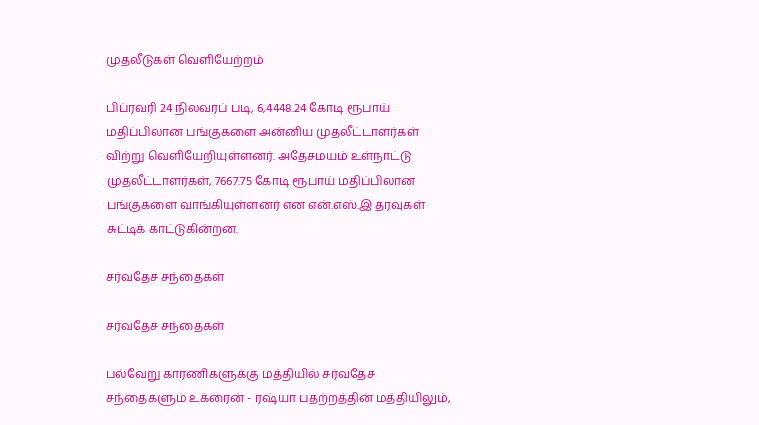முதலீடுகள் வெளியேற்றம்

பிப்ரவரி 24 நிலவரப் படி, 6,4448.24 கோடி ரூபாய் மதிப்பிலான பங்குகளை அன்னிய முதலீட்டாளர்கள் விற்று வெளியேறியுள்ளனர். அதேசமயம் உள்நாட்டு முதலீட்டாளர்கள், 7667.75 கோடி ரூபாய் மதிப்பிலான பங்குகளை வாங்கியுள்ளனர் என என்.எஸ்.இ தரவுகள் சுட்டிக் காட்டுகின்றன.

சர்வதேச சந்தைகள்

சர்வதேச சந்தைகள்

பல்வேறு காரணிகளுக்கு மத்தியில் சர்வதேச சந்தைகளும் உக்ரைன் - ரஷ்யா பதற்றத்தின் மத்தியிலும்,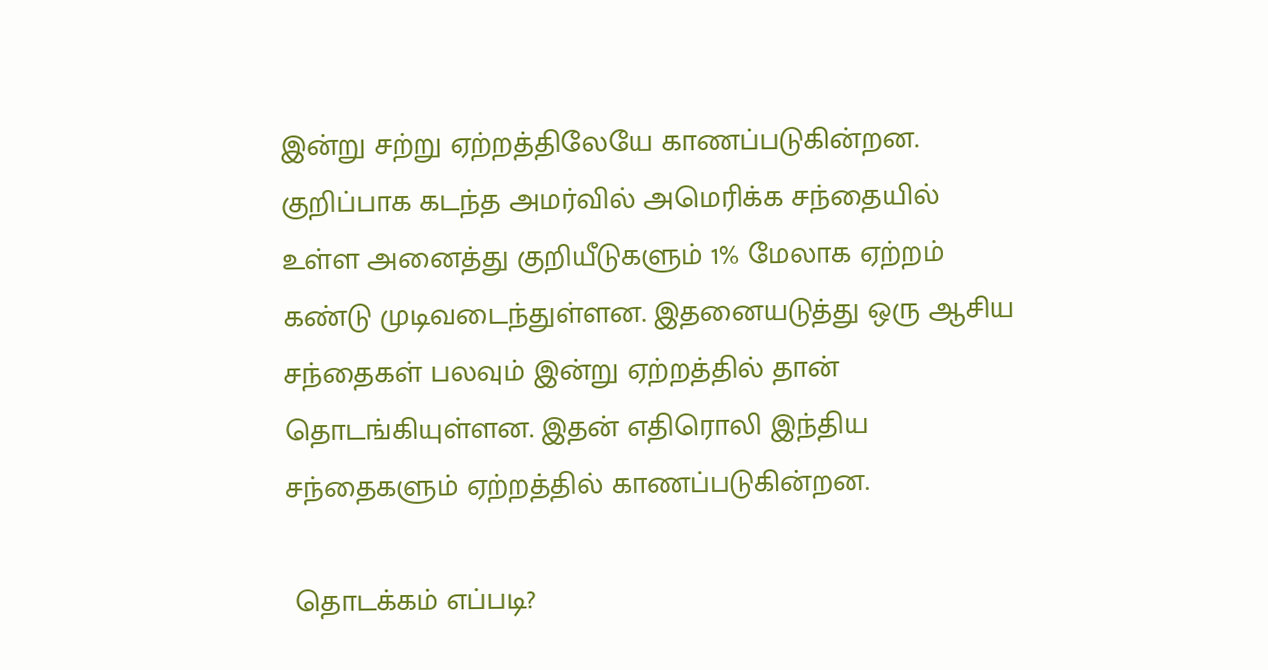இன்று சற்று ஏற்றத்திலேயே காணப்படுகின்றன. குறிப்பாக கடந்த அமர்வில் அமெரிக்க சந்தையில் உள்ள அனைத்து குறியீடுகளும் 1% மேலாக ஏற்றம் கண்டு முடிவடைந்துள்ளன. இதனையடுத்து ஒரு ஆசிய சந்தைகள் பலவும் இன்று ஏற்றத்தில் தான் தொடங்கியுள்ளன. இதன் எதிரொலி இந்திய சந்தைகளும் ஏற்றத்தில் காணப்படுகின்றன.

 தொடக்கம் எப்படி?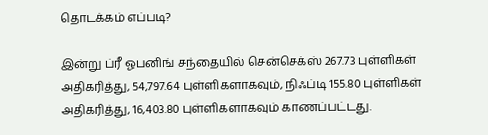தொடக்கம் எப்படி?

இன்று ப்ரீ ஓபனிங் சந்தையில் சென்செக்ஸ் 267.73 புள்ளிகள் அதிகரித்து, 54,797.64 புள்ளிகளாகவும், நிஃப்டி 155.80 புள்ளிகள் அதிகரித்து, 16,403.80 புள்ளிகளாகவும் காணப்பட்டது.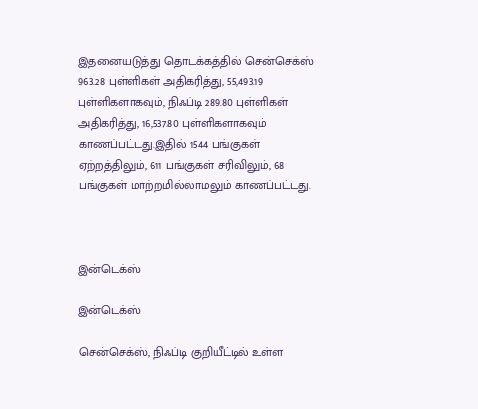இதனையடுத்து தொடக்கத்தில் சென்செக்ஸ் 963.28 புள்ளிகள் அதிகரித்து, 55,493.19 புள்ளிகளாகவும், நிஃப்டி 289.80 புள்ளிகள் அதிகரித்து, 16,537.80 புள்ளிகளாகவும் காணப்பட்டது.இதில் 1544 பங்குகள் ஏற்றத்திலும், 611 பங்குகள் சரிவிலும், 68 பங்குகள் மாற்றமில்லாமலும் காணப்பட்டது.



இன்டெக்ஸ்

இன்டெக்ஸ்

சென்செக்ஸ், நிஃப்டி குறியீட்டில் உள்ள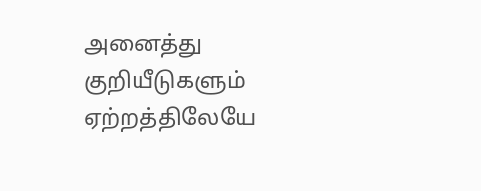அனைத்து குறியீடுகளும் ஏற்றத்திலேயே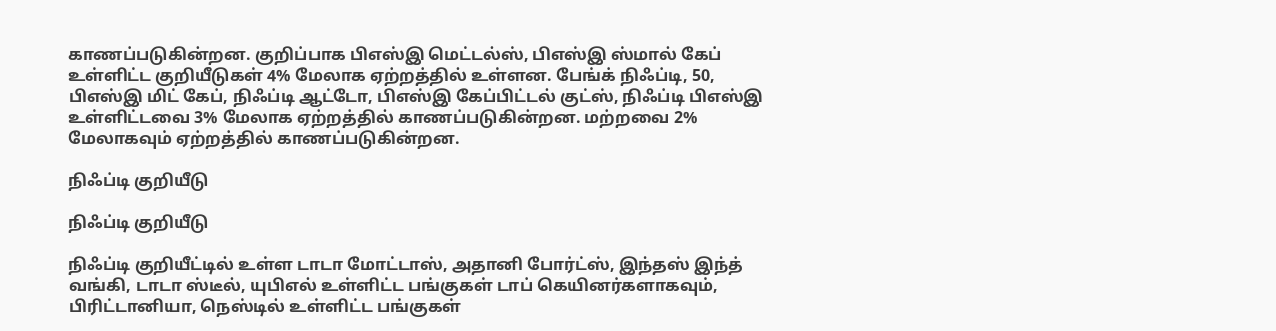காணப்படுகின்றன. குறிப்பாக பிஎஸ்இ மெட்டல்ஸ், பிஎஸ்இ ஸ்மால் கேப் உள்ளிட்ட குறியீடுகள் 4% மேலாக ஏற்றத்தில் உள்ளன. பேங்க் நிஃப்டி, 50, பிஎஸ்இ மிட் கேப், நிஃப்டி ஆட்டோ, பிஎஸ்இ கேப்பிட்டல் குட்ஸ், நிஃப்டி பிஎஸ்இ உள்ளிட்டவை 3% மேலாக ஏற்றத்தில் காணப்படுகின்றன. மற்றவை 2% மேலாகவும் ஏற்றத்தில் காணப்படுகின்றன.

நிஃப்டி குறியீடு

நிஃப்டி குறியீடு

நிஃப்டி குறியீட்டில் உள்ள டாடா மோட்டாஸ், அதானி போர்ட்ஸ், இந்தஸ் இந்த் வங்கி, டாடா ஸ்டீல், யுபிஎல் உள்ளிட்ட பங்குகள் டாப் கெயினர்களாகவும், பிரிட்டானியா, நெஸ்டில் உள்ளிட்ட பங்குகள்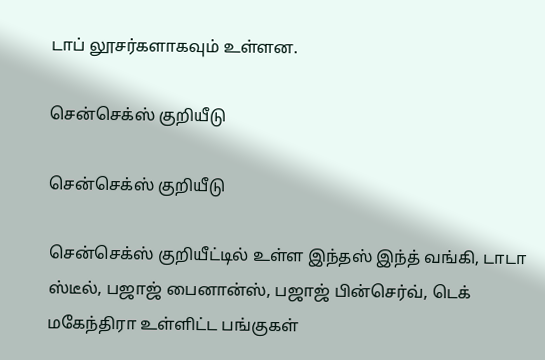டாப் லூசர்களாகவும் உள்ளன.

சென்செக்ஸ் குறியீடு

சென்செக்ஸ் குறியீடு

சென்செக்ஸ் குறியீட்டில் உள்ள இந்தஸ் இந்த் வங்கி, டாடா ஸ்டீல், பஜாஜ் பைனான்ஸ், பஜாஜ் பின்செர்வ், டெக் மகேந்திரா உள்ளிட்ட பங்குகள்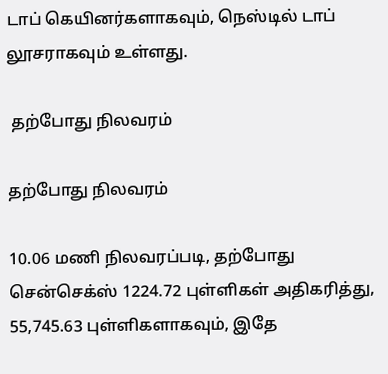டாப் கெயினர்களாகவும், நெஸ்டில் டாப் லூசராகவும் உள்ளது.

 தற்போது நிலவரம்

தற்போது நிலவரம்

10.06 மணி நிலவரப்படி, தற்போது சென்செக்ஸ் 1224.72 புள்ளிகள் அதிகரித்து, 55,745.63 புள்ளிகளாகவும், இதே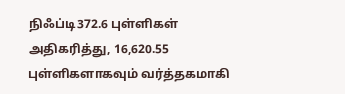நிஃப்டி372.6 புள்ளிகள் அதிகரித்து, 16,620.55 புள்ளிகளாகவும் வர்த்தகமாகி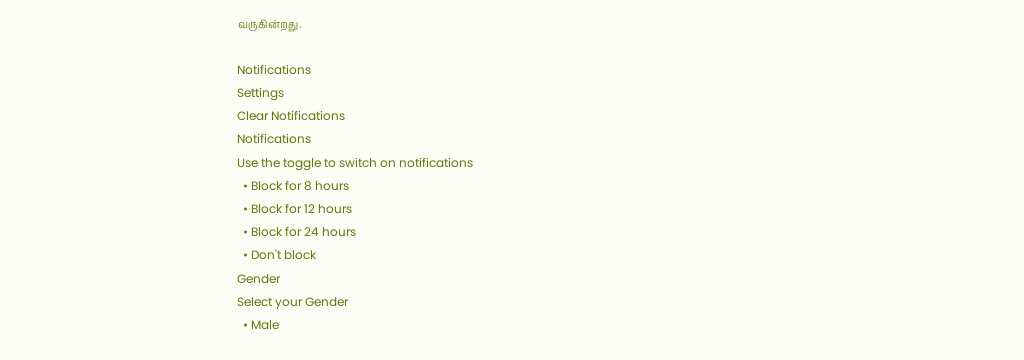வருகின்றது.

Notifications
Settings
Clear Notifications
Notifications
Use the toggle to switch on notifications
  • Block for 8 hours
  • Block for 12 hours
  • Block for 24 hours
  • Don't block
Gender
Select your Gender
  • Male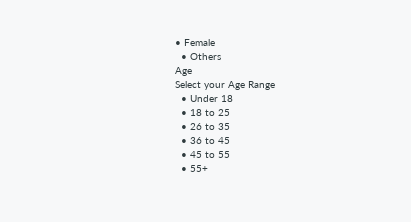• Female
  • Others
Age
Select your Age Range
  • Under 18
  • 18 to 25
  • 26 to 35
  • 36 to 45
  • 45 to 55
  • 55+